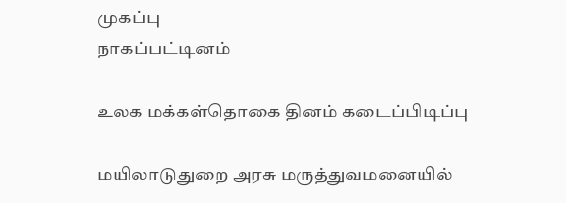முகப்பு
நாகப்பட்டினம்

உலக மக்கள்தொகை தினம் கடைப்பிடிப்பு

மயிலாடுதுறை அரசு மருத்துவமனையில்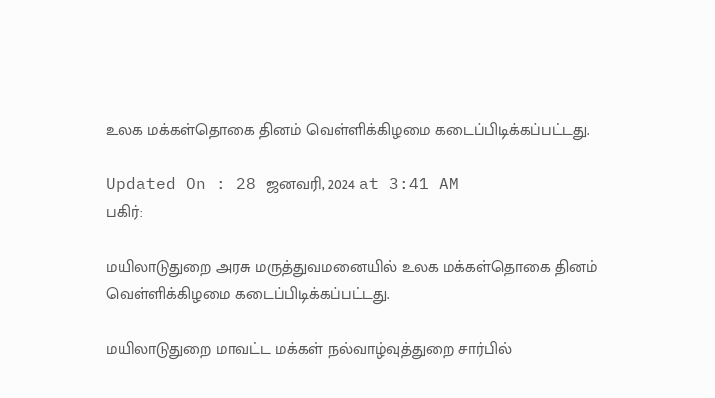உலக மக்கள்தொகை தினம் வெள்ளிக்கிழமை கடைப்பிடிக்கப்பட்டது.

Updated On : 28 ஜனவரி, 2024 at 3:41 AM
பகிர்:

மயிலாடுதுறை அரசு மருத்துவமனையில் உலக மக்கள்தொகை தினம் வெள்ளிக்கிழமை கடைப்பிடிக்கப்பட்டது.

மயிலாடுதுறை மாவட்ட மக்கள் நல்வாழ்வுத்துறை சார்பில்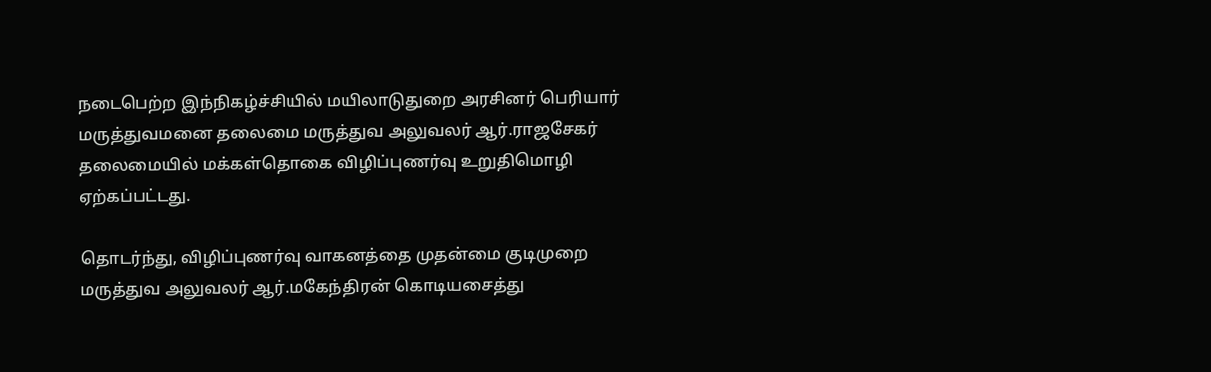நடைபெற்ற இந்நிகழ்ச்சியில் மயிலாடுதுறை அரசினர் பெரியார் மருத்துவமனை தலைமை மருத்துவ அலுவலர் ஆர்.ராஜசேகர் தலைமையில் மக்கள்தொகை விழிப்புணர்வு உறுதிமொழி ஏற்கப்பட்டது.

தொடர்ந்து, விழிப்புணர்வு வாகனத்தை முதன்மை குடிமுறை மருத்துவ அலுவலர் ஆர்.மகேந்திரன் கொடியசைத்து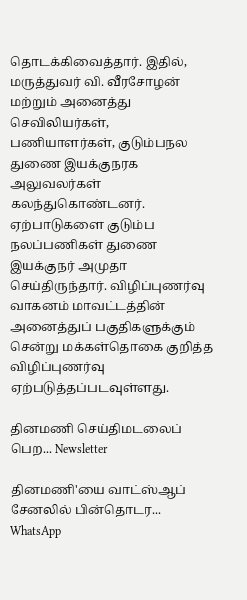தொடக்கிவைத்தார். இதில், மருத்துவர் வி. வீரசோழன் மற்றும் அனைத்து செவிலியர்கள், பணியாளர்கள், குடும்பநல துணை இயக்குநரக அலுவலர்கள் கலந்துகொண்டனர். ஏற்பாடுகளை குடும்ப நலப்பணிகள் துணை இயக்குநர் அமுதா செய்திருந்தார். விழிப்புணர்வு வாகனம் மாவட்டத்தின் அனைத்துப் பகுதிகளுக்கும் சென்று மக்கள்தொகை குறித்த விழிப்புணர்வு ஏற்படுத்தப்படவுள்ளது.

தினமணி செய்திமடலைப் பெற... Newsletter

தினமணி'யை வாட்ஸ்ஆப் சேனலில் பின்தொடர... WhatsApp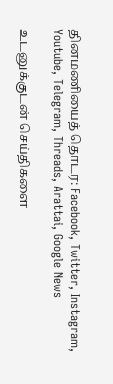தினமணியைத் தொடர: Facebook, Twitter, Instagram, Youtube, Telegram, Threads, Arattai, Google News

உடனுக்குடன் செய்திகளை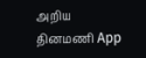அறிய தினமணி App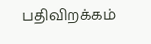பதிவிறக்கம்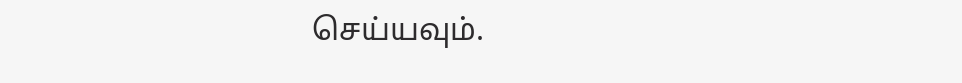செய்யவும்.